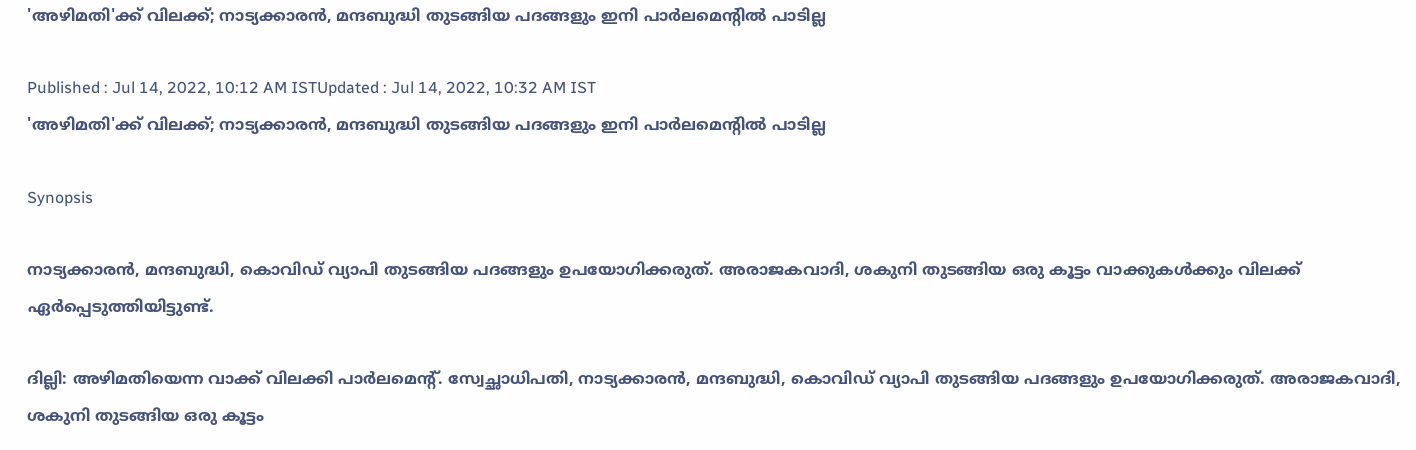'അഴിമതി'ക്ക് വിലക്ക്; നാട്യക്കാരൻ, മന്ദബുദ്ധി തുടങ്ങിയ പദങ്ങളും ഇനി പാര്‍ലമെന്‍റില്‍ പാടില്ല

Published : Jul 14, 2022, 10:12 AM ISTUpdated : Jul 14, 2022, 10:32 AM IST
'അഴിമതി'ക്ക് വിലക്ക്; നാട്യക്കാരൻ, മന്ദബുദ്ധി തുടങ്ങിയ പദങ്ങളും ഇനി പാര്‍ലമെന്‍റില്‍ പാടില്ല

Synopsis

നാട്യക്കാരൻ, മന്ദബുദ്ധി, കൊവിഡ് വ്യാപി തുടങ്ങിയ പദങ്ങളും ഉപയോഗിക്കരുത്. അരാജകവാദി, ശകുനി തുടങ്ങിയ ഒരു കൂട്ടം വാക്കുകൾക്കും വിലക്ക് ഏര്‍പ്പെടുത്തിയിട്ടുണ്ട്.

ദില്ലി: അഴിമതിയെന്ന വാക്ക് വിലക്കി പാർലമെന്‍റ്. സ്വേച്ഛാധിപതി, നാട്യക്കാരൻ, മന്ദബുദ്ധി, കൊവിഡ് വ്യാപി തുടങ്ങിയ പദങ്ങളും ഉപയോഗിക്കരുത്. അരാജകവാദി, ശകുനി തുടങ്ങിയ ഒരു കൂട്ടം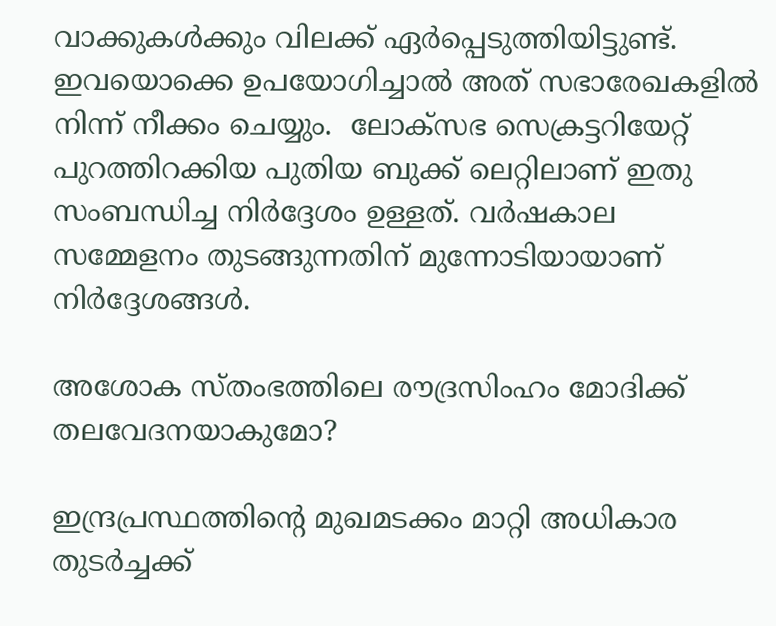വാക്കുകൾക്കും വിലക്ക് ഏര്‍പ്പെടുത്തിയിട്ടുണ്ട്. ഇവയൊക്കെ ഉപയോഗിച്ചാല്‍ അത് സഭാരേഖകളില്‍ നിന്ന് നീക്കം ചെയ്യും.  ലോക്സഭ സെക്രട്ടറിയേറ്റ് പുറത്തിറക്കിയ പുതിയ ബുക്ക് ലെറ്റിലാണ് ഇതു സംബന്ധിച്ച നിർദ്ദേശം ഉള്ളത്. വര്‍ഷകാല സമ്മേളനം തുടങ്ങുന്നതിന് മുന്നോടിയായാണ് നിര്‍ദ്ദേശങ്ങള്‍.

അശോക സ്തംഭത്തിലെ രൗദ്രസിംഹം മോദിക്ക് തലവേദനയാകുമോ?

ഇന്ദ്രപ്രസ്ഥത്തിന്‍റെ മുഖമടക്കം മാറ്റി അധികാര തുടര്‍ച്ചക്ക്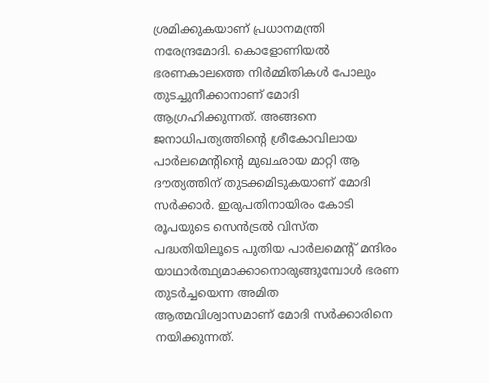ശ്രമിക്കുകയാണ് പ്രധാനമന്ത്രി നരേന്ദ്രമോദി. കൊളോണിയല്‍ ഭരണകാലത്തെ നിര്‍മ്മിതികള്‍ പോലും തുടച്ചുനീക്കാനാണ് മോദി ആഗ്രഹിക്കുന്നത്. അങ്ങനെ ജനാധിപത്യത്തിന്‍റെ ശ്രീകോവിലായ പാര്‍ലമെന്‍റിന്‍റെ മുഖഛായ മാറ്റി ആ ദൗത്യത്തിന് തുടക്കമിടുകയാണ് മോദി സര്‍ക്കാര്‍. ഇരുപതിനായിരം കോടി രൂപയുടെ സെന്‍ട്രല്‍ വിസ്ത പദ്ധതിയിലൂടെ പുതിയ പാര്‍ലമെന്‍റ് മന്ദിരം യാഥാര്‍ത്ഥ്യമാക്കാനൊരുങ്ങുമ്പോള്‍ ഭരണ തുടര്‍ച്ചയെന്ന അമിത ആത്മവിശ്വാസമാണ് മോദി സര്‍ക്കാരിനെ നയിക്കുന്നത്.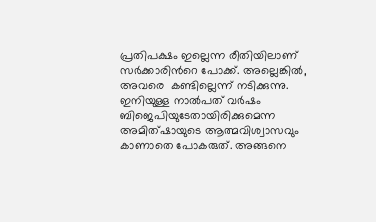പ്രതിപക്ഷം ഇല്ലെന്ന രീതിയിലാണ് സര്‍ക്കാരിന്‍റെ പോക്ക്. അല്ലെങ്കില്‍, അവരെ  കണ്ടില്ലെന്ന് നടിക്കുന്നു. ഇനിയുള്ള നാല്‍പത് വര്‍ഷം ബിജെപിയുടേതായിരിക്കുമെന്ന അമിത്ഷായുടെ ആത്മവിശ്വാസവും കാണാതെ പോകരുത്. അങ്ങനെ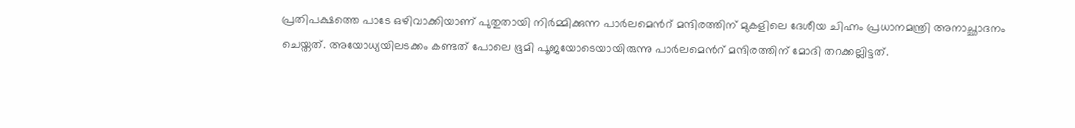പ്രതിപക്ഷത്തെ പാടേ ഒഴിവാക്കിയാണ് പുതുതായി നിര്‍മ്മിക്കുന്ന പാര്‍ലമെന്‍റ് മന്ദിരത്തിന് മുകളിലെ ദേശീയ ചിഹ്നം പ്രധാനമന്ത്രി അനാച്ഛാദനം ചെയ്തത്. അയോധ്യയിലടക്കം കണ്ടത് പോലെ ഭൂമി പൂജയോടെയായിരുന്നു പാര്‍ലമെന്‍റ് മന്ദിരത്തിന് മോദി തറക്കല്ലിട്ടത്.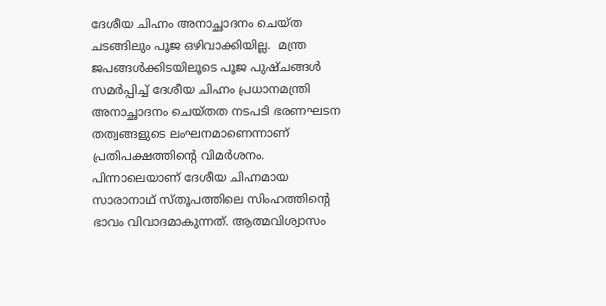ദേശീയ ചിഹ്നം അനാച്ഛാദനം ചെയ്ത ചടങ്ങിലും പൂജ ഒഴിവാക്കിയില്ല.  മന്ത്ര ജപങ്ങള്‍ക്കിടയിലൂടെ പൂജ പുഷ്ചങ്ങള്‍ സമര്‍പ്പിച്ച് ദേശീയ ചിഹ്നം പ്രധാനമന്ത്രി അനാച്ഛാദനം ചെയ്തത നടപടി ഭരണഘടന തത്വങ്ങളുടെ ലംഘനമാണെന്നാണ് പ്രതിപക്ഷത്തിന്‍റെ വിമര്‍ശനം. പിന്നാലെയാണ് ദേശീയ ചിഹ്നമായ സാരാനാഥ് സ്തൂപത്തിലെ സിംഹത്തിന്‍റെ  ഭാവം വിവാദമാകുന്നത്. ആത്മവിശ്വാസം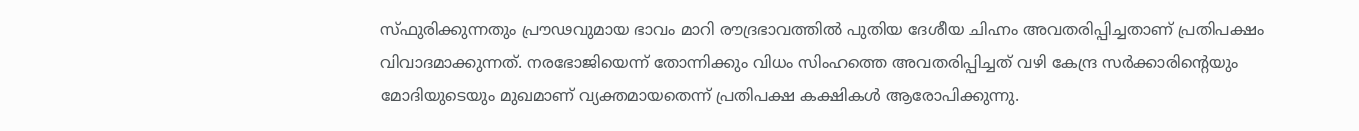സ്ഫുരിക്കുന്നതും പ്രൗഢവുമായ ഭാവം മാറി രൗദ്രഭാവത്തില്‍ പുതിയ ദേശീയ ചിഹ്നം അവതരിപ്പിച്ചതാണ് പ്രതിപക്ഷം വിവാദമാക്കുന്നത്. നരഭോജിയെന്ന് തോന്നിക്കും വിധം സിംഹത്തെ അവതരിപ്പിച്ചത് വഴി കേന്ദ്ര സര്‍ക്കാരിന്‍റെയും മോദിയുടെയും മുഖമാണ് വ്യക്തമായതെന്ന് പ്രതിപക്ഷ കക്ഷികള്‍ ആരോപിക്കുന്നു.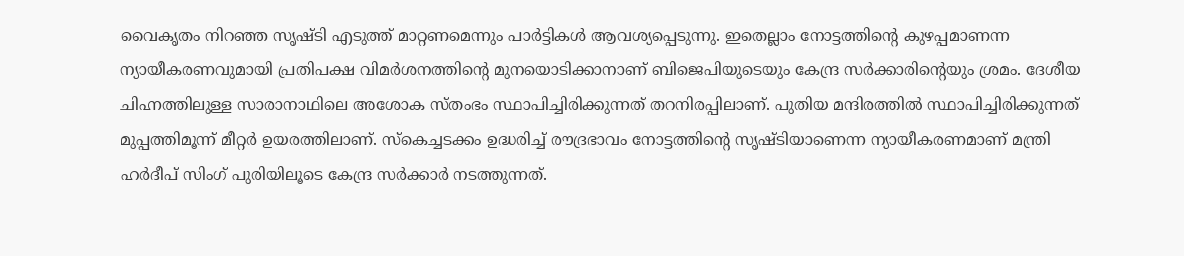വൈകൃതം നിറഞ്ഞ സൃഷ്ടി എടുത്ത് മാറ്റണമെന്നും പാര്‍ട്ടികള്‍ ആവശ്യപ്പെടുന്നു. ഇതെല്ലാം നോട്ടത്തിന്‍റെ കുഴപ്പമാണന്ന ന്യായീകരണവുമായി പ്രതിപക്ഷ വിമര്‍ശനത്തിന്‍റെ മുനയൊടിക്കാനാണ് ബിജെപിയുടെയും കേന്ദ്ര സര്‍ക്കാരിന്‍റെയും ശ്രമം. ദേശീയ ചിഹ്നത്തിലുള്ള സാരാനാഥിലെ അശോക സ്തംഭം സ്ഥാപിച്ചിരിക്കുന്നത് തറനിരപ്പിലാണ്. പുതിയ മന്ദിരത്തില്‍ സ്ഥാപിച്ചിരിക്കുന്നത് മുപ്പത്തിമൂന്ന് മീറ്റര്‍ ഉയരത്തിലാണ്. സ്കെച്ചടക്കം ഉദ്ധരിച്ച് രൗദ്രഭാവം നോട്ടത്തിന്‍റെ സൃഷ്ടിയാണെന്ന ന്യായീകരണമാണ് മന്ത്രി ഹര്‍ദീപ് സിംഗ് പുരിയിലൂടെ കേന്ദ്ര സര്‍ക്കാര്‍ നടത്തുന്നത്.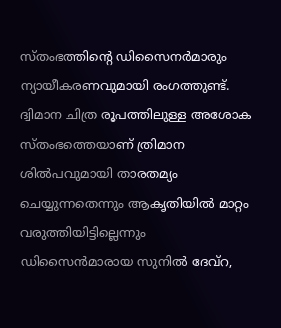സ്തംഭത്തിന്‍റെ ഡിസൈനര്‍മാരും ന്യായീകരണവുമായി രംഗത്തുണ്ട്. ദ്വിമാന ചിത്ര രൂപത്തിലുള്ള അശോക സ്തംഭത്തെയാണ് ത്രിമാന ശില്‍പവുമായി താരതമ്യം ചെയ്യുന്നതെന്നും ആകൃതിയില്‍ മാറ്റം വരുത്തിയിട്ടില്ലെന്നും ഡിസൈന്‍മാരായ സുനില്‍ ദേവ്റ,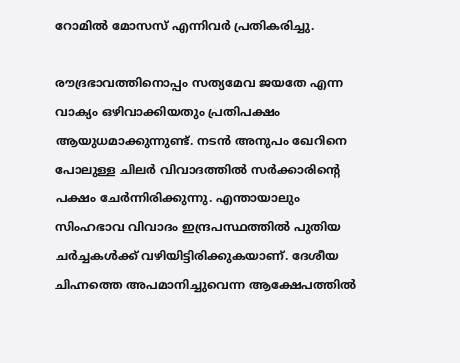റോമില്‍ മോസസ് എന്നിവര്‍ പ്രതികരിച്ചു.

രൗദ്രഭാവത്തിനൊപ്പം സത്യമേവ ജയതേ എന്ന വാക്യം ഒഴിവാക്കിയതും പ്രതിപക്ഷം ആയുധമാക്കുന്നുണ്ട്. നടന്‍ അനുപം ഖേറിനെ പോലുള്ള ചിലര്‍ വിവാദത്തില്‍ സര്‍ക്കാരിന്‍റെ പക്ഷം ചേര്‍ന്നിരിക്കുന്നു. എന്തായാലും സിംഹഭാവ വിവാദം ഇന്ദ്രപസ്ഥത്തില്‍ പുതിയ ചര്‍ച്ചകള്‍ക്ക് വഴിയിട്ടിരിക്കുകയാണ്. ദേശീയ ചിഹ്നത്തെ അപമാനിച്ചുവെന്ന ആക്ഷേപത്തില്‍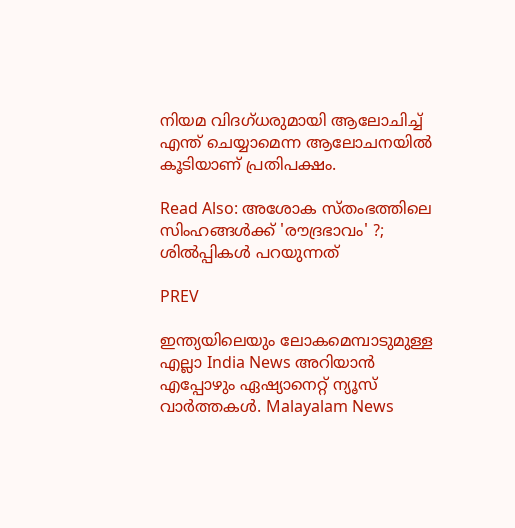നിയമ വിദഗ്‍ധരുമായി ആലോചിച്ച് എന്ത് ചെയ്യാമെന്ന ആലോചനയില്‍ കൂടിയാണ് പ്രതിപക്ഷം.

Read Also: അശോക സ്തംഭത്തിലെ സിംഹങ്ങള്‍ക്ക് 'രൗദ്രഭാവം' ?; ശില്‍പ്പികള്‍ പറയുന്നത്

PREV

ഇന്ത്യയിലെയും ലോകമെമ്പാടുമുള്ള എല്ലാ India News അറിയാൻ എപ്പോഴും ഏഷ്യാനെറ്റ് ന്യൂസ് വാർത്തകൾ. Malayalam News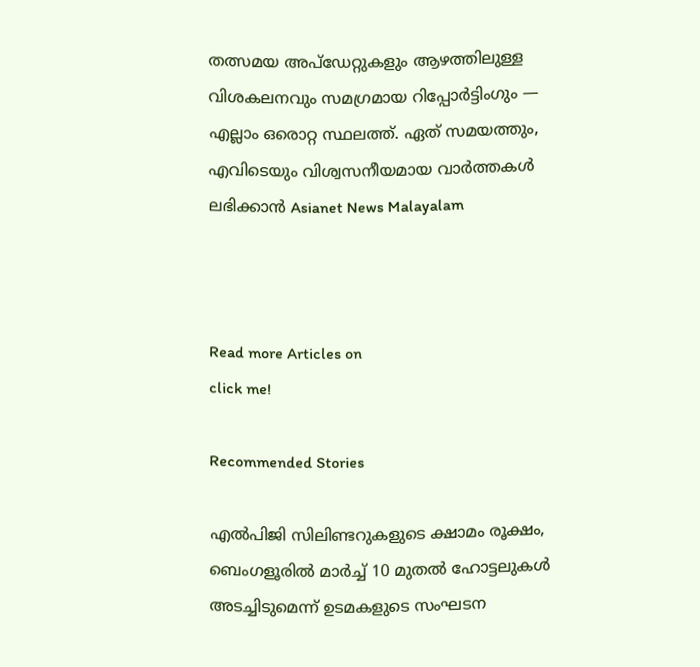തത്സമയ അപ്‌ഡേറ്റുകളും ആഴത്തിലുള്ള വിശകലനവും സമഗ്രമായ റിപ്പോർട്ടിംഗും — എല്ലാം ഒരൊറ്റ സ്ഥലത്ത്. ഏത് സമയത്തും, എവിടെയും വിശ്വസനീയമായ വാർത്തകൾ ലഭിക്കാൻ Asianet News Malayalam



Read more Articles on
click me!

Recommended Stories

എൽപിജി സിലിണ്ടറുകളുടെ ക്ഷാമം രൂക്ഷം, ബെംഗളൂരിൽ മാർച്ച് 10 മുതൽ ഹോട്ടലുകൾ അടച്ചിടുമെന്ന് ഉടമകളുടെ സംഘടന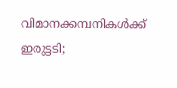വിമാനക്കമ്പനികള്‍ക്ക് ഇരുട്ടടി;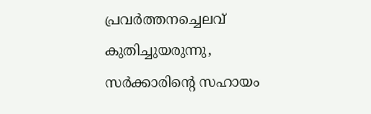പ്രവര്‍ത്തനച്ചെലവ് കുതിച്ചുയരുന്നു, സര്‍ക്കാരിന്റെ സഹായം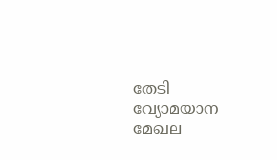തേടി വ്യോമയാന മേഖല